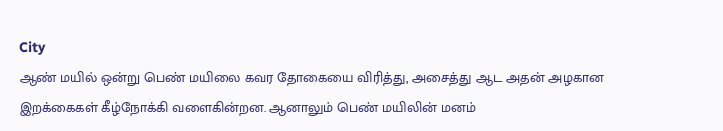City
ஆண் மயில் ஒன்று பெண் மயிலை கவர தோகையை விரித்து, அசைத்து ஆட அதன் அழகான இறக்கைகள் கீழ்நோக்கி வளைகின்றன. ஆனாலும் பெண் மயிலின் மனம்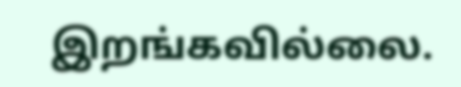இறங்கவில்லை.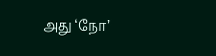அது ‘நோ’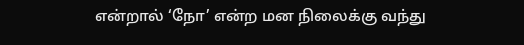என்றால் ‘நோ’ என்ற மன நிலைக்கு வந்து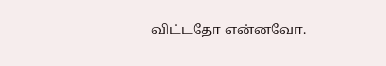விட்டதோ என்னவோ.